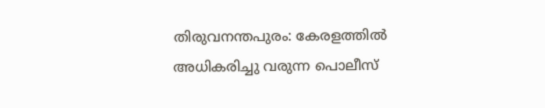തിരുവനന്തപുരം: കേരളത്തില്‍ അധികരിച്ചു വരുന്ന പൊലീസ്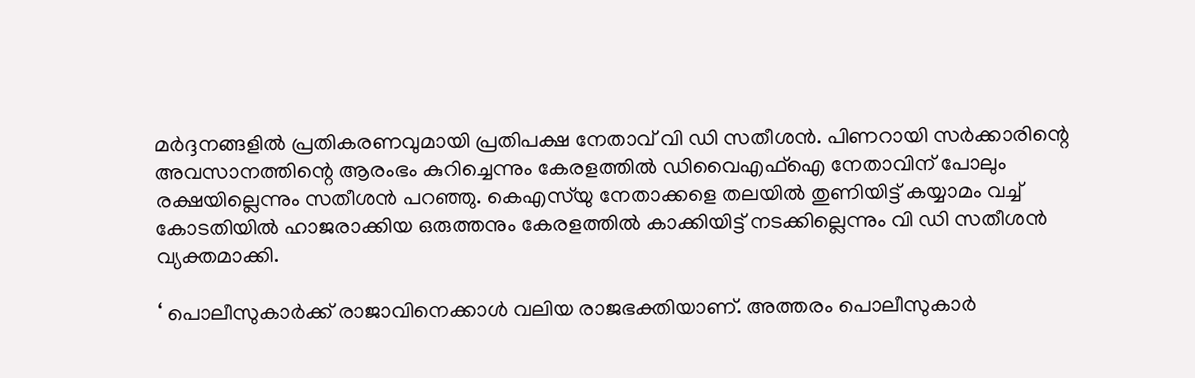മര്‍ദ്ദനങ്ങളില്‍ പ്രതികരണവുമായി പ്രതിപക്ഷ നേതാവ് വി ഡി സതീശന്‍. പിണറായി സര്‍ക്കാരിന്റെ അവസാനത്തിന്റെ ആരംഭം കുറിച്ചെന്നും കേരളത്തില്‍ ഡിവൈഎഫ്‌ഐ നേതാവിന് പോലും രക്ഷയില്ലെന്നും സതീശന്‍ പറഞ്ഞു. കെഎസ്‌യു നേതാക്കളെ തലയില്‍ തുണിയിട്ട് കയ്യാമം വച്ച് കോടതിയില്‍ ഹാജരാക്കിയ ഒരുത്തനും കേരളത്തില്‍ കാക്കിയിട്ട് നടക്കില്ലെന്നും വി ഡി സതീശന്‍ വ്യക്തമാക്കി.

‘ പൊലീസുകാര്‍ക്ക് രാജാവിനെക്കാള്‍ വലിയ രാജഭക്തിയാണ്. അത്തരം പൊലീസുകാര്‍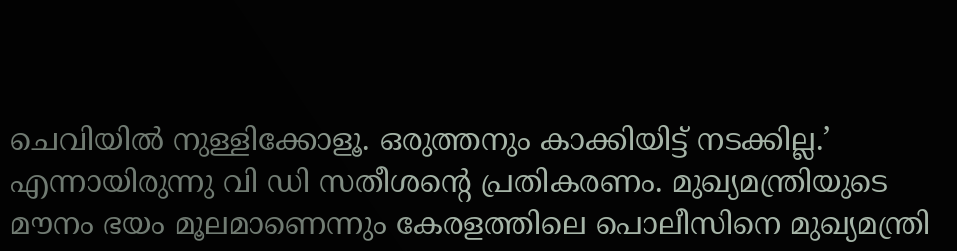ചെവിയില്‍ നുള്ളിക്കോളൂ. ഒരുത്തനും കാക്കിയിട്ട് നടക്കില്ല.’ എന്നായിരുന്നു വി ഡി സതീശന്റെ പ്രതികരണം. മുഖ്യമന്ത്രിയുടെ മൗനം ഭയം മൂലമാണെന്നും കേരളത്തിലെ പൊലീസിനെ മുഖ്യമന്ത്രി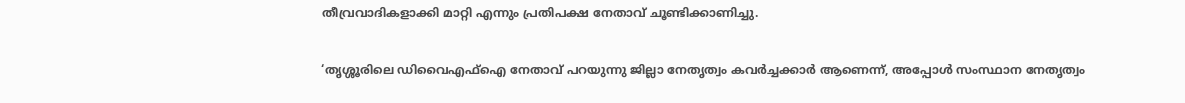തീവ്രവാദികളാക്കി മാറ്റി എന്നും പ്രതിപക്ഷ നേതാവ് ചൂണ്ടിക്കാണിച്ചു.

‘തൃശ്ശൂരിലെ ഡിവൈഎഫ്‌ഐ നേതാവ് പറയുന്നു ജില്ലാ നേതൃത്വം കവര്‍ച്ചക്കാര്‍ ആണെന്ന്, അപ്പോള്‍ സംസ്ഥാന നേതൃത്വം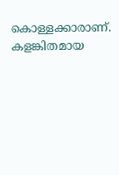കൊള്ളക്കാരാണ്. കളങ്കിതമായ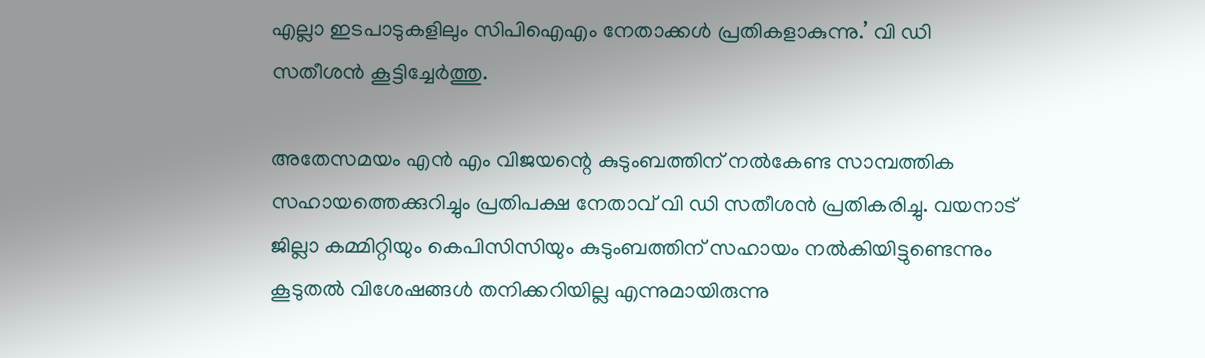എല്ലാ ഇടപാടുകളിലും സിപിഐഎം നേതാക്കള്‍ പ്രതികളാകുന്നു.’ വി ഡി സതീശന്‍ കൂട്ടിച്ചേര്‍ത്തു.

അതേസമയം എന്‍ എം വിജയന്റെ കുടുംബത്തിന് നല്‍കേണ്ട സാമ്പത്തിക സഹായത്തെക്കുറിച്ചും പ്രതിപക്ഷ നേതാവ് വി ഡി സതീശന്‍ പ്രതികരിച്ചു. വയനാട് ജില്ലാ കമ്മിറ്റിയും കെപിസിസിയും കുടുംബത്തിന് സഹായം നല്‍കിയിട്ടുണ്ടെന്നും കൂടുതല്‍ വിശേഷങ്ങള്‍ തനിക്കറിയില്ല എന്നുമായിരുന്നു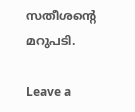സതീശന്റെ മറുപടി.

Leave a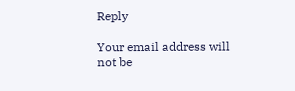Reply

Your email address will not be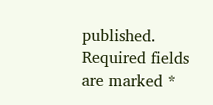published. Required fields are marked *